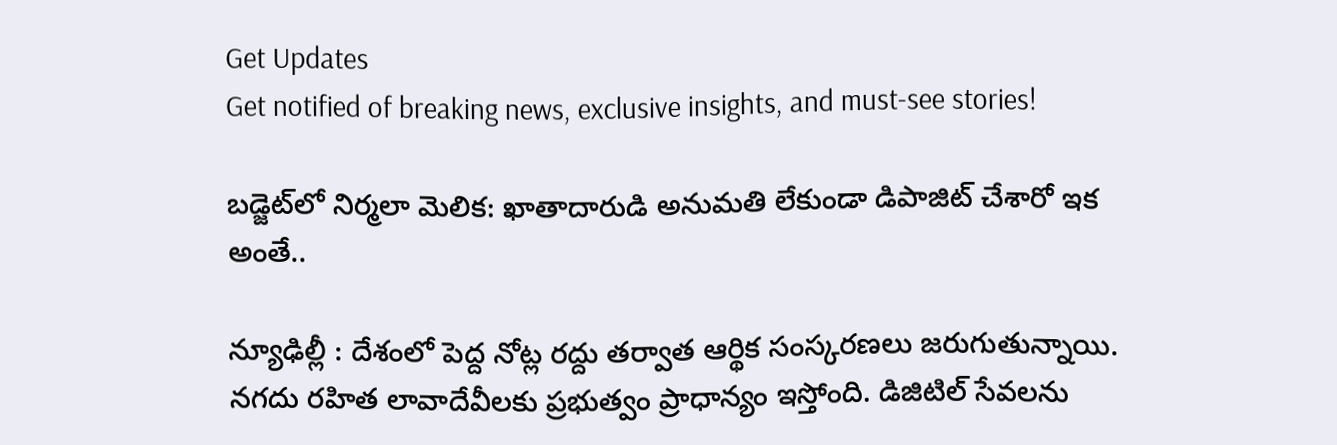Get Updates
Get notified of breaking news, exclusive insights, and must-see stories!

బడ్జెట్‌లో నిర్మలా మెలిక: ఖాతాదారుడి అనుమతి లేకుండా డిపాజిట్ చేశారో ఇక అంతే..

న్యూఢిల్లీ : దేశంలో పెద్ద నోట్ల రద్దు తర్వాత ఆర్థిక సంస్కరణలు జరుగుతున్నాయి. నగదు రహిత లావాదేవీలకు ప్రభుత్వం ప్రాధాన్యం ఇస్తోంది. డిజిటిల్ సేవలను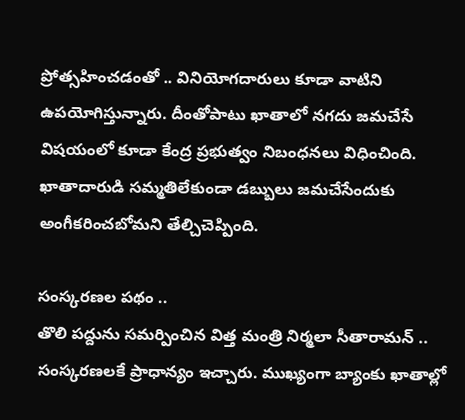ప్రోత్సహించడంతో .. వినియోగదారులు కూడా వాటిని ఉపయోగిస్తున్నారు. దీంతోపాటు ఖాతాలో నగదు జమచేసే విషయంలో కూడా కేంద్ర ప్రభుత్వం నిబంధనలు విధించింది. ఖాతాదారుడి సమ్మతిలేకుండా డబ్బులు జమచేసేందుకు అంగీకరించబోమని తేల్చిచెప్పింది.

సంస్కరణల పథం ..
తొలి పద్దును సమర్పించిన విత్త మంత్రి నిర్మలా సీతారామన్ .. సంస్కరణలకే ప్రాధాన్యం ఇచ్చారు. ముఖ్యంగా బ్యాంకు ఖాతాల్లో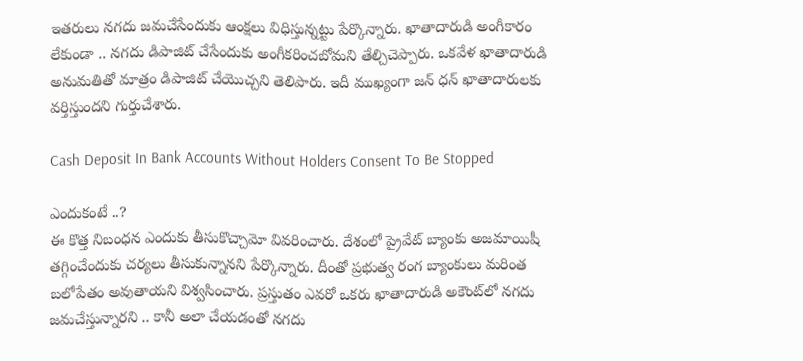ఇతరులు నగదు జమచేసేందుకు ఆంక్షలు విధిస్తున్నట్టు పేర్కొన్నారు. ఖాతాదారుడి అంగీకారం లేకుండా .. నగదు డిపాజిట్‌ చేసేందుకు అంగీకరించబోమని తేల్చిచెప్పారు. ఒకవేళ ఖాతాదారుడి అనుమతితో మాత్రం డిపాజిట్ చేయొచ్చని తెలిపారు. ఇదీ ముఖ్యంగా జన్ ధన్ ఖాతాదారులకు వర్తిస్తుందని గుర్తుచేశారు.

Cash Deposit In Bank Accounts Without Holders Consent To Be Stopped

ఎందుకంటే ..?
ఈ కొత్త నిబంధన ఎందుకు తీసుకొచ్చామో వివరించారు. దేశంలో ప్రైవేట్ బ్యాంకు అజమాయిషీ తగ్గించేందుకు చర్యలు తీసుకున్నానని పేర్కొన్నారు. దీంతో ప్రభుత్వ రంగ బ్యాంకులు మరింత బలోపేతం అవుతాయని విశ్వసించారు. ప్రస్తుతం ఎవరో ఒకరు ఖాతాదారుడి అకౌంట్‌లో నగదు జమచేస్తున్నారని .. కానీ అలా చేయడంతో నగదు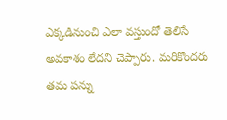ఎక్కడినుంచి ఎలా వస్తుందో తెలిసే అవకాశం లేదని చెప్పారు. మరికొందరు తమ పన్ను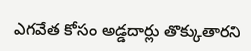ఎగవేత కోసం అడ్డదార్లు తొక్కుతారని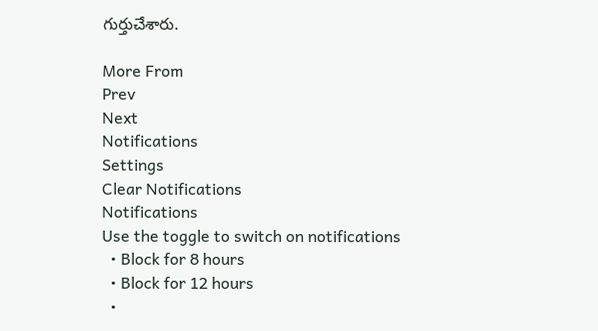గుర్తుచేశారు.

More From
Prev
Next
Notifications
Settings
Clear Notifications
Notifications
Use the toggle to switch on notifications
  • Block for 8 hours
  • Block for 12 hours
  •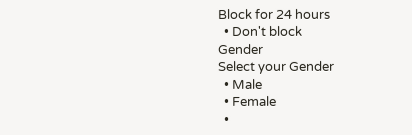Block for 24 hours
  • Don't block
Gender
Select your Gender
  • Male
  • Female
  •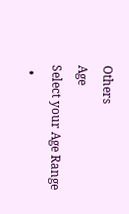Others
Age
Select your Age Range
  •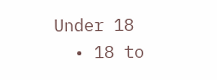Under 18
  • 18 to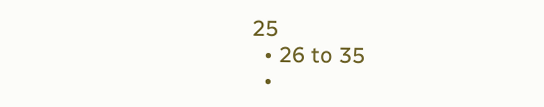25
  • 26 to 35
  •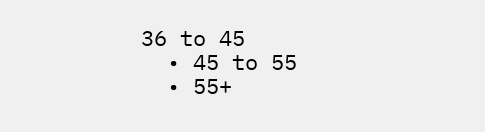36 to 45
  • 45 to 55
  • 55+